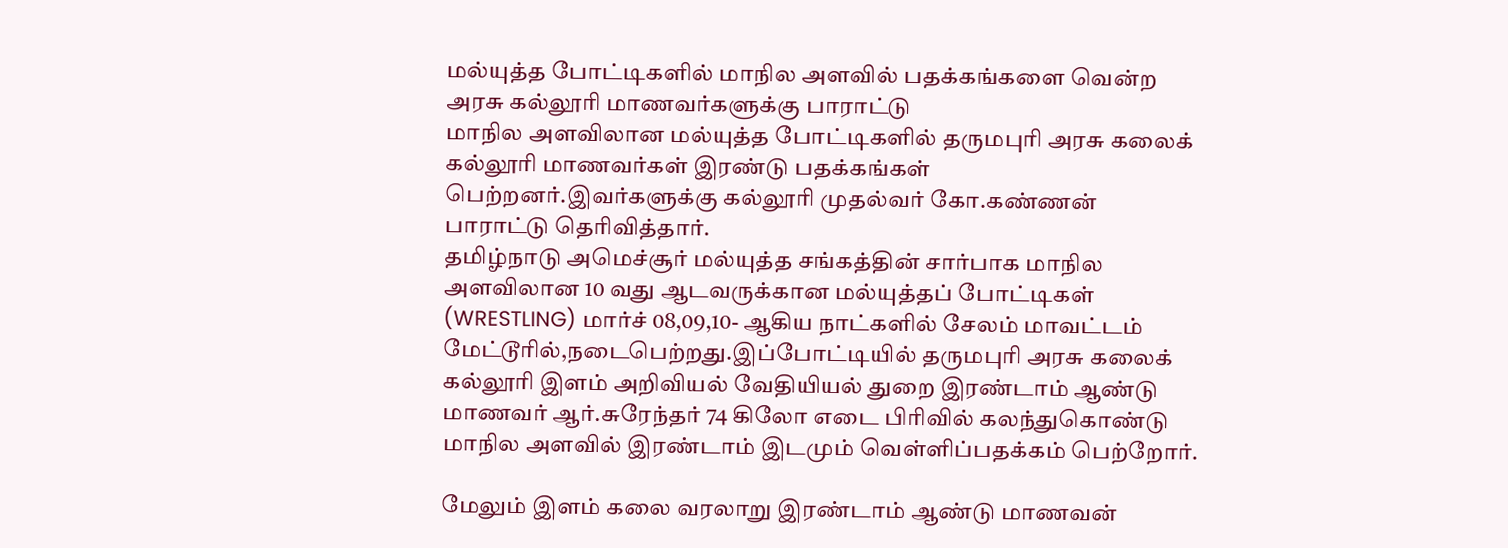மல்யுத்த போட்டிகளில் மாநில அளவில் பதக்கங்களை வென்ற அரசு கல்லூரி மாணவர்களுக்கு பாராட்டு
மாநில அளவிலான மல்யுத்த போட்டிகளில் தருமபுரி அரசு கலைக் கல்லூரி மாணவர்கள் இரண்டு பதக்கங்கள் பெற்றனர்.இவர்களுக்கு கல்லூரி முதல்வர் கோ.கண்ணன் பாராட்டு தெரிவித்தார்.
தமிழ்நாடு அமெச்சூர் மல்யுத்த சங்கத்தின் சார்பாக மாநில அளவிலான 10 வது ஆடவருக்கான மல்யுத்தப் போட்டிகள் (WRESTLING) மார்ச் 08,09,10- ஆகிய நாட்களில் சேலம் மாவட்டம் மேட்டூரில்,நடைபெற்றது.இப்போட்டியில் தருமபுரி அரசு கலைக் கல்லூரி இளம் அறிவியல் வேதியியல் துறை இரண்டாம் ஆண்டு மாணவர் ஆர்.சுரேந்தர் 74 கிலோ எடை பிரிவில் கலந்துகொண்டு மாநில அளவில் இரண்டாம் இடமும் வெள்ளிப்பதக்கம் பெற்றோர்.

மேலும் இளம் கலை வரலாறு இரண்டாம் ஆண்டு மாணவன்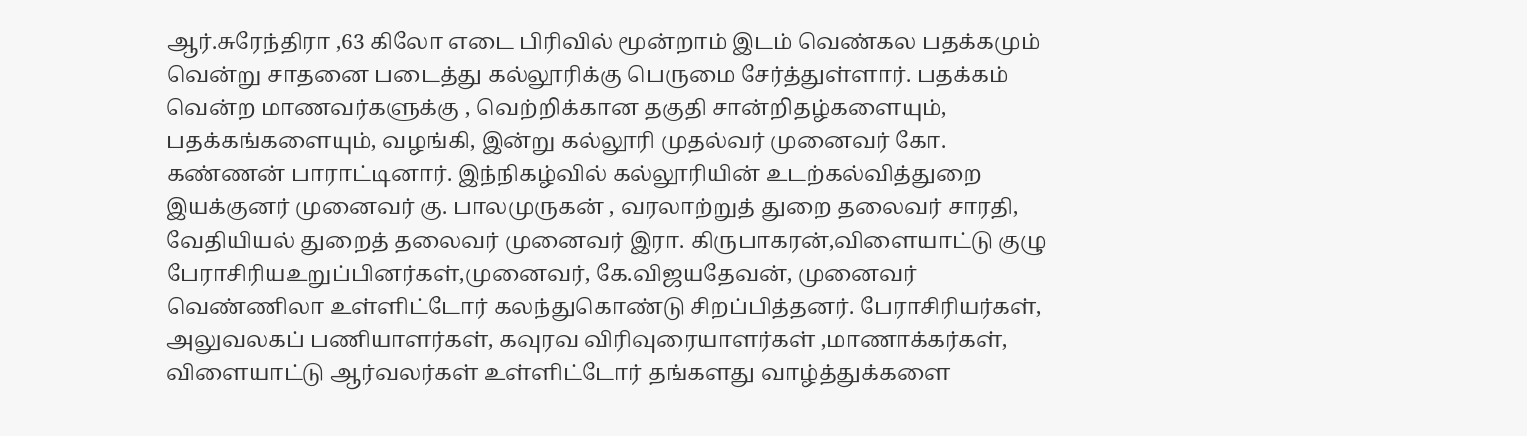ஆர்.சுரேந்திரா ,63 கிலோ எடை பிரிவில் மூன்றாம் இடம் வெண்கல பதக்கமும் வென்று சாதனை படைத்து கல்லூரிக்கு பெருமை சேர்த்துள்ளார். பதக்கம் வென்ற மாணவர்களுக்கு , வெற்றிக்கான தகுதி சான்றிதழ்களையும், பதக்கங்களையும், வழங்கி, இன்று கல்லூரி முதல்வர் முனைவர் கோ. கண்ணன் பாராட்டினார். இந்நிகழ்வில் கல்லூரியின் உடற்கல்வித்துறை இயக்குனர் முனைவர் கு. பாலமுருகன் , வரலாற்றுத் துறை தலைவர் சாரதி, வேதியியல் துறைத் தலைவர் முனைவர் இரா. கிருபாகரன்,விளையாட்டு குழு பேராசிரியஉறுப்பினர்கள்,முனைவர், கே.விஜயதேவன், முனைவர் வெண்ணிலா உள்ளிட்டோர் கலந்துகொண்டு சிறப்பித்தனர். பேராசிரியர்கள், அலுவலகப் பணியாளர்கள், கவுரவ விரிவுரையாளர்கள் ,மாணாக்கர்கள், விளையாட்டு ஆர்வலர்கள் உள்ளிட்டோர் தங்களது வாழ்த்துக்களை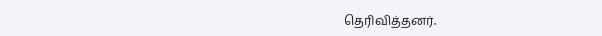தெரிவித்தனர்.